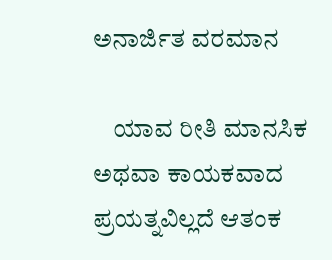ಅನಾರ್ಜಿತ ವರಮಾನ

    ಯಾವ ರೀತಿ ಮಾನಸಿಕ ಅಥವಾ ಕಾಯಕವಾದ ಪ್ರಯತ್ನವಿಲ್ಲದೆ ಆತಂಕ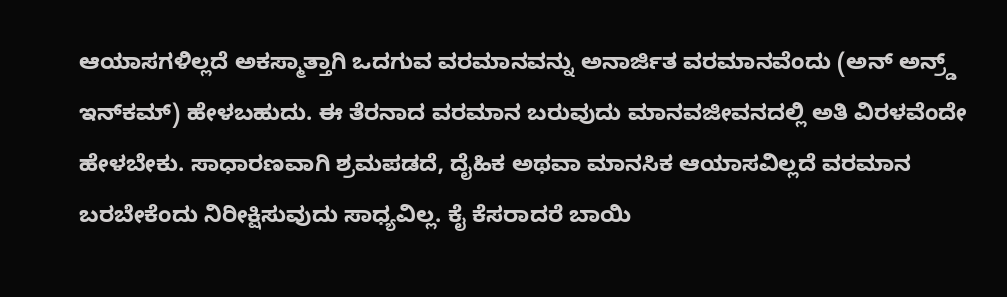ಆಯಾಸಗಳಿಲ್ಲದೆ ಅಕಸ್ಮಾತ್ತಾಗಿ ಒದಗುವ ವರಮಾನವನ್ನು ಅನಾರ್ಜಿತ ವರಮಾನವೆಂದು (ಅನ್ ಅನ್ರ್ಡ್ ಇನ್‍ಕಮ್) ಹೇಳಬಹುದು. ಈ ತೆರನಾದ ವರಮಾನ ಬರುವುದು ಮಾನವಜೀವನದಲ್ಲಿ ಅತಿ ವಿರಳವೆಂದೇ ಹೇಳಬೇಕು. ಸಾಧಾರಣವಾಗಿ ಶ್ರಮಪಡದೆ, ದೈಹಿಕ ಅಥವಾ ಮಾನಸಿಕ ಆಯಾಸವಿಲ್ಲದೆ ವರಮಾನ ಬರಬೇಕೆಂದು ನಿರೀಕ್ಷಿಸುವುದು ಸಾಧ್ಯವಿಲ್ಲ. ಕೈ ಕೆಸರಾದರೆ ಬಾಯಿ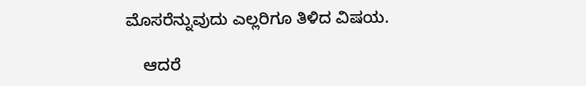ಮೊಸರೆನ್ನುವುದು ಎಲ್ಲರಿಗೂ ತಿಳಿದ ವಿಷಯ.

    ಆದರೆ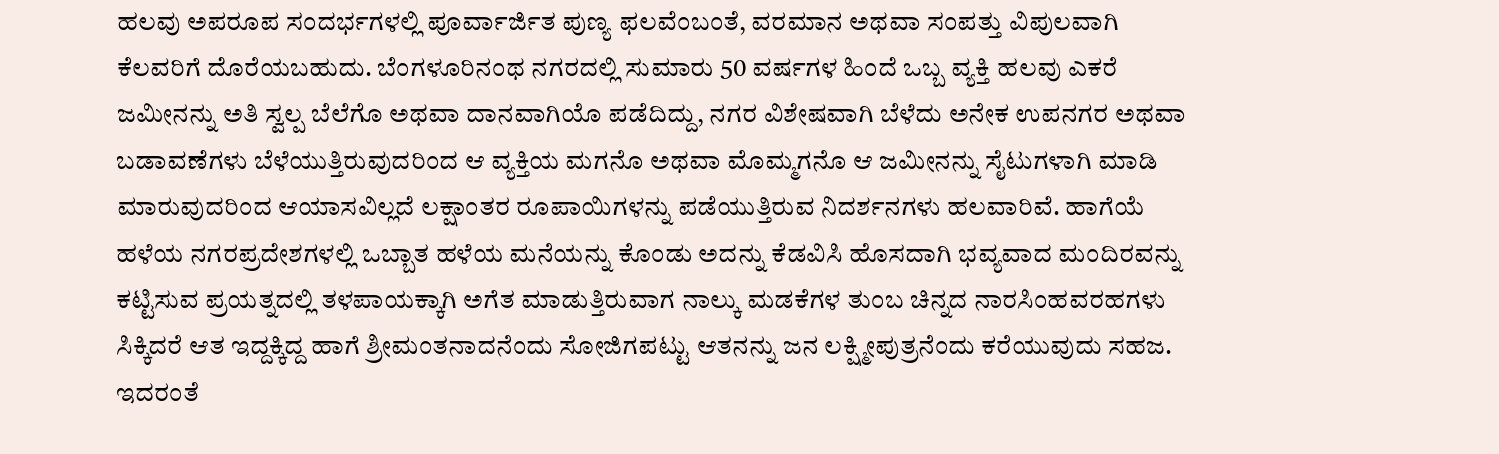ಹಲವು ಅಪರೂಪ ಸಂದರ್ಭಗಳಲ್ಲಿ ಪೂರ್ವಾರ್ಜಿತ ಪುಣ್ಯ ಫಲವೆಂಬಂತೆ, ವರಮಾನ ಅಥವಾ ಸಂಪತ್ತು ವಿಪುಲವಾಗಿ ಕೆಲವರಿಗೆ ದೊರೆಯಬಹುದು. ಬೆಂಗಳೂರಿನಂಥ ನಗರದಲ್ಲಿ ಸುಮಾರು 50 ವರ್ಷಗಳ ಹಿಂದೆ ಒಬ್ಬ ವ್ಯಕ್ತಿ ಹಲವು ಎಕರೆ ಜಮೀನನ್ನು ಅತಿ ಸ್ವಲ್ಪ ಬೆಲೆಗೊ ಅಥವಾ ದಾನವಾಗಿಯೊ ಪಡೆದಿದ್ದು, ನಗರ ವಿಶೇಷವಾಗಿ ಬೆಳೆದು ಅನೇಕ ಉಪನಗರ ಅಥವಾ ಬಡಾವಣೆಗಳು ಬೆಳೆಯುತ್ತಿರುವುದರಿಂದ ಆ ವ್ಯಕ್ತಿಯ ಮಗನೊ ಅಥವಾ ಮೊಮ್ಮಗನೊ ಆ ಜಮೀನನ್ನು ಸೈಟುಗಳಾಗಿ ಮಾಡಿ ಮಾರುವುದರಿಂದ ಆಯಾಸವಿಲ್ಲದೆ ಲಕ್ಷಾಂತರ ರೂಪಾಯಿಗಳನ್ನು ಪಡೆಯುತ್ತಿರುವ ನಿದರ್ಶನಗಳು ಹಲವಾರಿವೆ. ಹಾಗೆಯೆ ಹಳೆಯ ನಗರಪ್ರದೇಶಗಳಲ್ಲಿ ಒಬ್ಬಾತ ಹಳೆಯ ಮನೆಯನ್ನು ಕೊಂಡು ಅದನ್ನು ಕೆಡವಿಸಿ ಹೊಸದಾಗಿ ಭವ್ಯವಾದ ಮಂದಿರವನ್ನು ಕಟ್ಟಿಸುವ ಪ್ರಯತ್ನದಲ್ಲಿ ತಳಪಾಯಕ್ಕಾಗಿ ಅಗೆತ ಮಾಡುತ್ತಿರುವಾಗ ನಾಲ್ಕು ಮಡಕೆಗಳ ತುಂಬ ಚಿನ್ನದ ನಾರಸಿಂಹವರಹಗಳು ಸಿಕ್ಕಿದರೆ ಆತ ಇದ್ದಕ್ಕಿದ್ದ ಹಾಗೆ ಶ್ರೀಮಂತನಾದನೆಂದು ಸೋಜಿಗಪಟ್ಟು ಆತನನ್ನು ಜನ ಲಕ್ಷ್ಮೀಪುತ್ರನೆಂದು ಕರೆಯುವುದು ಸಹಜ. ಇದರಂತೆ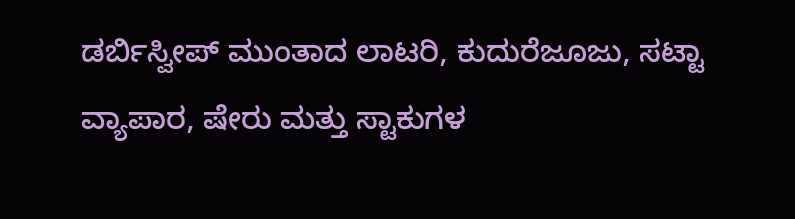ಡರ್ಬಿಸ್ವೀಪ್ ಮುಂತಾದ ಲಾಟರಿ, ಕುದುರೆಜೂಜು, ಸಟ್ಟಾ ವ್ಯಾಪಾರ, ಷೇರು ಮತ್ತು ಸ್ಟಾಕುಗಳ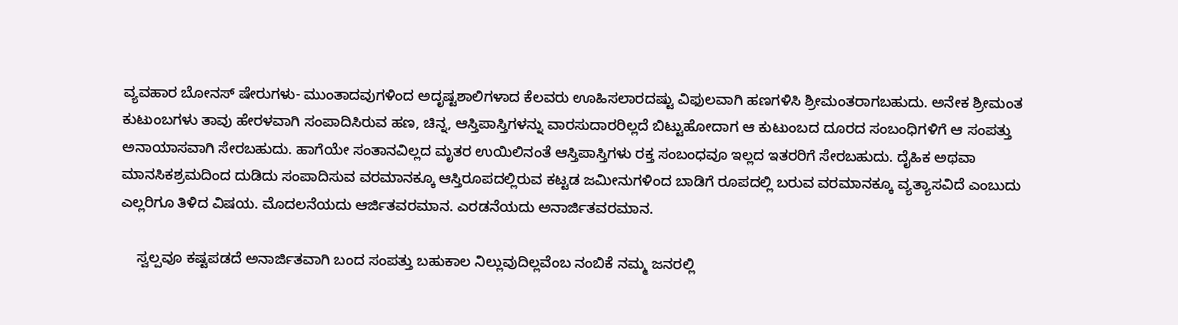ವ್ಯವಹಾರ ಬೋನಸ್ ಷೇರುಗಳು- ಮುಂತಾದವುಗಳಿಂದ ಅದೃಷ್ಟಶಾಲಿಗಳಾದ ಕೆಲವರು ಊಹಿಸಲಾರದಷ್ಟು ವಿಫುಲವಾಗಿ ಹಣಗಳಿಸಿ ಶ್ರೀಮಂತರಾಗಬಹುದು. ಅನೇಕ ಶ್ರೀಮಂತ ಕುಟುಂಬಗಳು ತಾವು ಹೇರಳವಾಗಿ ಸಂಪಾದಿಸಿರುವ ಹಣ, ಚಿನ್ನ, ಆಸ್ತಿಪಾಸ್ತಿಗಳನ್ನು ವಾರಸುದಾರರಿಲ್ಲದೆ ಬಿಟ್ಟುಹೋದಾಗ ಆ ಕುಟುಂಬದ ದೂರದ ಸಂಬಂಧಿಗಳಿಗೆ ಆ ಸಂಪತ್ತು ಅನಾಯಾಸವಾಗಿ ಸೇರಬಹುದು. ಹಾಗೆಯೇ ಸಂತಾನವಿಲ್ಲದ ಮೃತರ ಉಯಿಲಿನಂತೆ ಆಸ್ತಿಪಾಸ್ತಿಗಳು ರಕ್ತ ಸಂಬಂಧವೂ ಇಲ್ಲದ ಇತರರಿಗೆ ಸೇರಬಹುದು. ದೈಹಿಕ ಅಥವಾ ಮಾನಸಿಕಶ್ರಮದಿಂದ ದುಡಿದು ಸಂಪಾದಿಸುವ ವರಮಾನಕ್ಕೂ ಆಸ್ತಿರೂಪದಲ್ಲಿರುವ ಕಟ್ಟಡ ಜಮೀನುಗಳಿಂದ ಬಾಡಿಗೆ ರೂಪದಲ್ಲಿ ಬರುವ ವರಮಾನಕ್ಕೂ ವ್ಯತ್ಯಾಸವಿದೆ ಎಂಬುದು ಎಲ್ಲರಿಗೂ ತಿಳಿದ ವಿಷಯ. ಮೊದಲನೆಯದು ಆರ್ಜಿತವರಮಾನ. ಎರಡನೆಯದು ಅನಾರ್ಜಿತವರಮಾನ.

    ಸ್ವಲ್ಪವೂ ಕಷ್ಟಪಡದೆ ಅನಾರ್ಜಿತವಾಗಿ ಬಂದ ಸಂಪತ್ತು ಬಹುಕಾಲ ನಿಲ್ಲುವುದಿಲ್ಲವೆಂಬ ನಂಬಿಕೆ ನಮ್ಮ ಜನರಲ್ಲಿ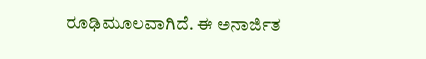ರೂಢಿಮೂಲವಾಗಿದೆ. ಈ ಅನಾರ್ಜಿತ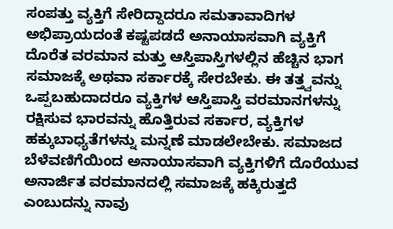ಸಂಪತ್ತು ವ್ಯಕ್ತಿಗೆ ಸೇರಿದ್ದಾದರೂ ಸಮತಾವಾದಿಗಳ ಅಭಿಪ್ರಾಯದಂತೆ ಕಷ್ಟಪಡದೆ ಅನಾಯಾಸವಾಗಿ ವ್ಯಕ್ತಿಗೆ ದೊರೆತ ವರಮಾನ ಮತ್ತು ಆಸ್ತಿಪಾಸ್ತಿಗಳಲ್ಲಿನ ಹೆಚ್ಚಿನ ಭಾಗ ಸಮಾಜಕ್ಕೆ ಅಥವಾ ಸರ್ಕಾರಕ್ಕೆ ಸೇರಬೇಕು. ಈ ತತ್ತ್ವವನ್ನು ಒಪ್ಪಬಹುದಾದರೂ ವ್ಯಕ್ತಿಗಳ ಆಸ್ತಿಪಾಸ್ತಿ ವರಮಾನಗಳನ್ನು ರಕ್ಷಿಸುವ ಭಾರವನ್ನು ಹೊತ್ತಿರುವ ಸರ್ಕಾರ, ವ್ಯಕ್ತಿಗಳ ಹಕ್ಕುಬಾಧ್ಯತೆಗಳನ್ನು ಮನ್ನಣೆ ಮಾಡಲೇಬೇಕು. ಸಮಾಜದ ಬೆಳೆವಣಿಗೆಯಿಂದ ಅನಾಯಾಸವಾಗಿ ವ್ಯಕ್ತಿಗಳಿಗೆ ದೊರೆಯುವ ಅನಾರ್ಜಿತ ವರಮಾನದಲ್ಲಿ ಸಮಾಜಕ್ಕೆ ಹಕ್ಕಿರುತ್ತದೆ ಎಂಬುದನ್ನು ನಾವು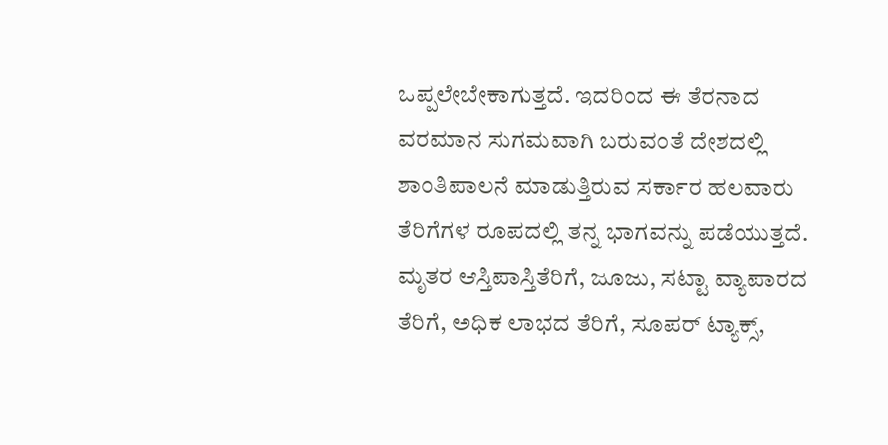ಒಪ್ಪಲೇಬೇಕಾಗುತ್ತದೆ. ಇದರಿಂದ ಈ ತೆರನಾದ ವರಮಾನ ಸುಗಮವಾಗಿ ಬರುವಂತೆ ದೇಶದಲ್ಲಿ ಶಾಂತಿಪಾಲನೆ ಮಾಡುತ್ತಿರುವ ಸರ್ಕಾರ ಹಲವಾರು ತೆರಿಗೆಗಳ ರೂಪದಲ್ಲಿ ತನ್ನ ಭಾಗವನ್ನು ಪಡೆಯುತ್ತದೆ. ಮೃತರ ಆಸ್ತಿಪಾಸ್ತಿತೆರಿಗೆ, ಜೂಜು, ಸಟ್ಟಾ ವ್ಯಾಪಾರದ ತೆರಿಗೆ, ಅಧಿಕ ಲಾಭದ ತೆರಿಗೆ, ಸೂಪರ್ ಟ್ಯಾಕ್ಸ್,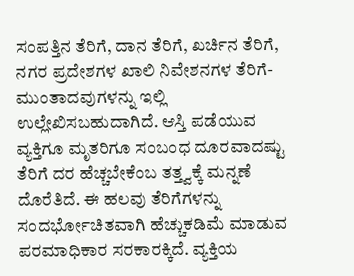ಸಂಪತ್ತಿನ ತೆರಿಗೆ, ದಾನ ತೆರಿಗೆ, ಖರ್ಚಿನ ತೆರಿಗೆ, ನಗರ ಪ್ರದೇಶಗಳ ಖಾಲಿ ನಿವೇಶನಗಳ ತೆರಿಗೆ- ಮುಂತಾದವುಗಳನ್ನು ಇಲ್ಲಿ ಉಲ್ಲೇಖಿಸಬಹುದಾಗಿದೆ. ಆಸ್ತಿ ಪಡೆಯುವ ವ್ಯಕ್ತಿಗೂ ಮೃತರಿಗೂ ಸಂಬಂಧ ದೂರವಾದಷ್ಟು ತೆರಿಗೆ ದರ ಹೆಚ್ಚಬೇಕೆಂಬ ತತ್ತ್ವಕ್ಕೆ ಮನ್ನಣೆ ದೊರೆತಿದೆ. ಈ ಹಲವು ತೆರಿಗೆಗಳನ್ನು ಸಂದರ್ಭೋಚಿತವಾಗಿ ಹೆಚ್ಚುಕಡಿಮೆ ಮಾಡುವ ಪರಮಾಧಿಕಾರ ಸರಕಾರಕ್ಕಿದೆ. ವ್ಯಕ್ತಿಯ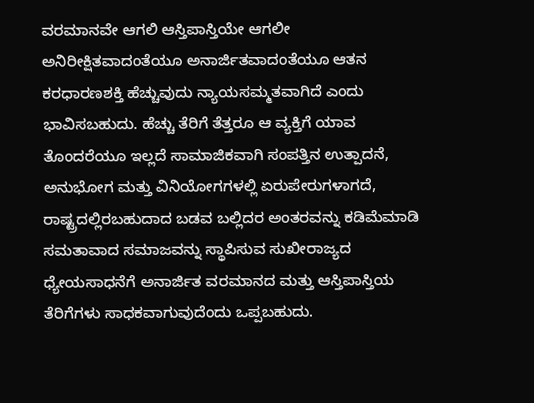ವರಮಾನವೇ ಆಗಲಿ ಆಸ್ತಿಪಾಸ್ತಿಯೇ ಆಗಲೀ ಅನಿರೀಕ್ಷಿತವಾದಂತೆಯೂ ಅನಾರ್ಜಿತವಾದಂತೆಯೂ ಆತನ ಕರಧಾರಣಶಕ್ತಿ ಹೆಚ್ಚುವುದು ನ್ಯಾಯಸಮ್ಮತವಾಗಿದೆ ಎಂದು ಭಾವಿಸಬಹುದು. ಹೆಚ್ಚು ತೆರಿಗೆ ತೆತ್ತರೂ ಆ ವ್ಯಕ್ತಿಗೆ ಯಾವ ತೊಂದರೆಯೂ ಇಲ್ಲದೆ ಸಾಮಾಜಿಕವಾಗಿ ಸಂಪತ್ತಿನ ಉತ್ಪಾದನೆ, ಅನುಭೋಗ ಮತ್ತು ವಿನಿಯೋಗಗಳಲ್ಲಿ ಏರುಪೇರುಗಳಾಗದೆ, ರಾಷ್ಟ್ರದಲ್ಲಿರಬಹುದಾದ ಬಡವ ಬಲ್ಲಿದರ ಅಂತರವನ್ನು ಕಡಿಮೆಮಾಡಿ ಸಮತಾವಾದ ಸಮಾಜವನ್ನು ಸ್ಥಾಪಿಸುವ ಸುಖೀರಾಜ್ಯದ ಧ್ಯೇಯಸಾಧನೆಗೆ ಅನಾರ್ಜಿತ ವರಮಾನದ ಮತ್ತು ಆಸ್ತಿಪಾಸ್ತಿಯ ತೆರಿಗೆಗಳು ಸಾಧಕವಾಗುವುದೆಂದು ಒಪ್ಪಬಹುದು.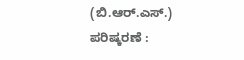(ಬಿ.ಆರ್.ಎಸ್.)
ಪರಿಷ್ಕರಣೆ :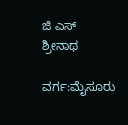ಜಿ ಎಸ್ ಶ್ರೀನಾಥ

ವರ್ಗ:ಮೈಸೂರು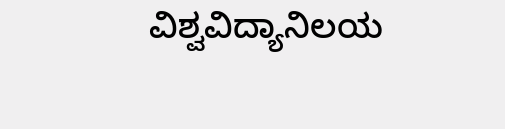ವಿಶ್ವವಿದ್ಯಾನಿಲಯ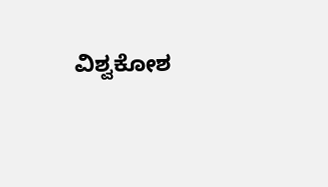ವಿಶ್ವಕೋಶ